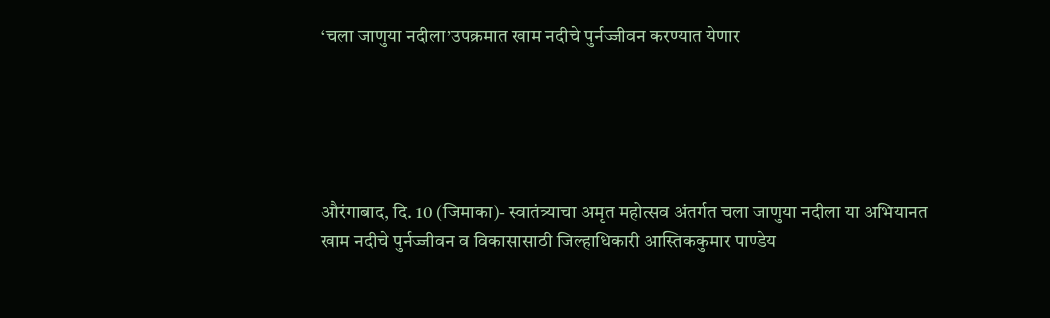‘चला जाणुया नदीला’उपक्रमात खाम नदीचे पुर्नज्जीवन करण्यात येणार





औरंगाबाद, दि. 10 (जिमाका)- स्वातंत्र्याचा अमृत महोत्सव अंतर्गत चला जाणुया नदीला या अभियानत खाम नदीचे पुर्नज्जीवन व विकासासाठी जिल्हाधिकारी आस्तिककुमार पाण्डेय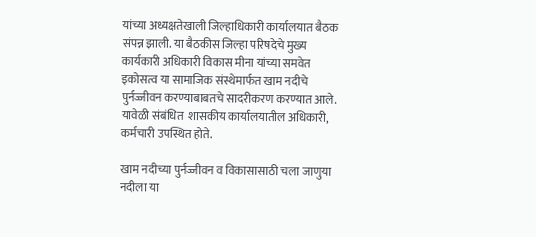यांच्या अध्यक्षतेखाली जिल्हाधिकारी कार्यालयात बैठक संपन्न झाली. या बैठकीस जिल्हा परिषदेचे मुख्य कार्यकारी अधिकारी विकास मीना यांच्या समवेत इकोसत्व या सामाजिक संस्थेमार्फत खाम नदीचे पुर्नज्जीवन करण्याबाबतचे सादरीकरण करण्यात आले. यावेळी संबंधित  शासकीय कार्यालयातील अधिकारी, कर्मचारी उपस्थित होते.

खाम नदीच्या पुर्नज्जीवन व विकासासाठी चला जाणुया नदीला या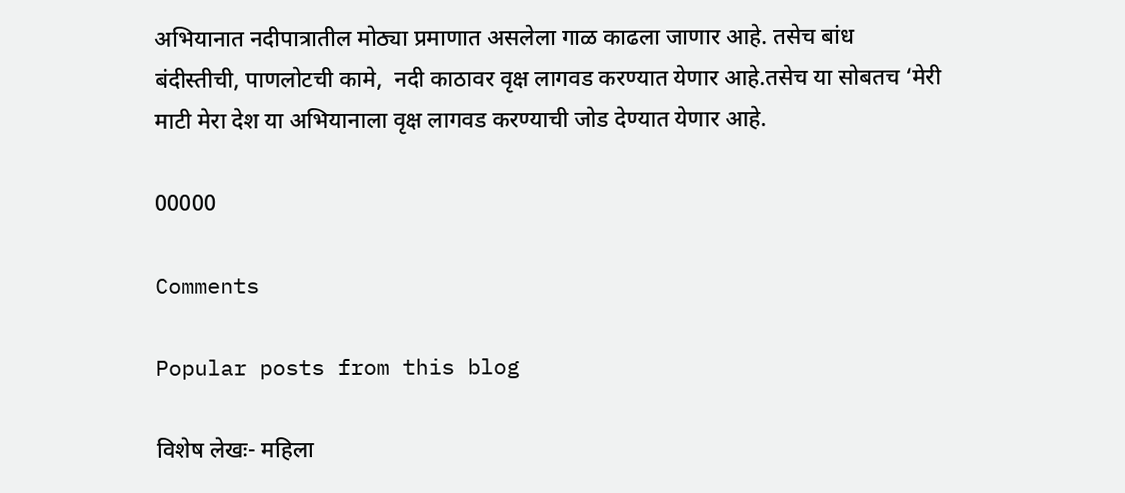अभियानात नदीपात्रातील मोठ्या प्रमाणात असलेला गाळ काढला जाणार आहे. तसेच बांध बंदीस्तीची, पाणलोटची कामे,  नदी काठावर वृक्ष लागवड करण्यात येणार आहे.तसेच या सोबतच ‘मेरी माटी मेरा देश या अभियानाला वृक्ष लागवड करण्याची जोड देण्यात येणार आहे.

00000

Comments

Popular posts from this blog

विशेष लेखः- महिला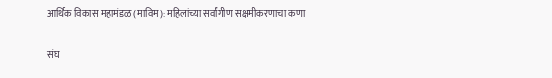आर्थिक विकास महामंडळ (माविम): महिलांच्या सर्वांगीण सक्षमीकरणाचा कणा

संघ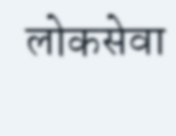लोकसेवा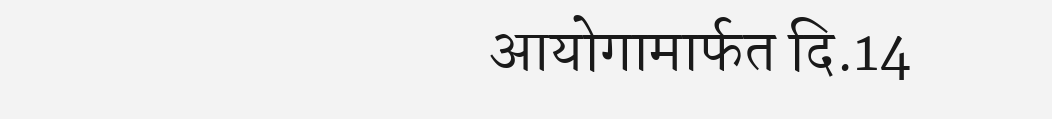आयोगामार्फत दि.14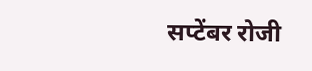सप्टेंबर रोजी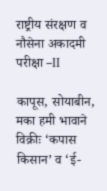राष्ट्रीय संरक्षण व नौसेना अकादमी परीक्षा –II

कापूस, सोयाबीन, मका हमी भावाने विक्रीः ‘कपास किसान’ व ‘ई-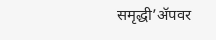समृद्धी’ॲपवर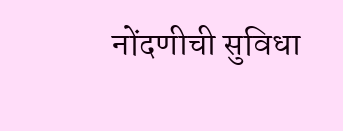नोंदणीची सुविधा